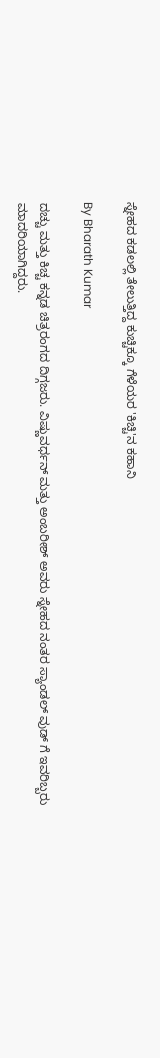ಸ್ನೇಹದ ಕಡಲಲ್ಲಿ ತೇಲುತ್ತಿದ್ದ ಕುಚ್ಚಿಕ್ಕೂ ಗೆಳೆಯರ 'ಕಿಚ್ಚಿ'ನ ಕಹಾನಿ

By Bharath Kumar

ದಚ್ಚು ಮತ್ತು ಕಿಚ್ಚ ಕನ್ನಡ ಚಿತ್ರರಂಗದ ದಿಗ್ಗಜರು. ವಿಷ್ಣುವರ್ಧನ್ ಮತ್ತು ಅಂಬರೀಶ್ ಅವರು ಸ್ನೇಹದ ನಂತರ ಸ್ಯಾಂಡಲ್ ವುಡ್ ಗೆ ಇವರಿಬ್ಬರು ಮಾದರಿಯಾಗಿದ್ದರು.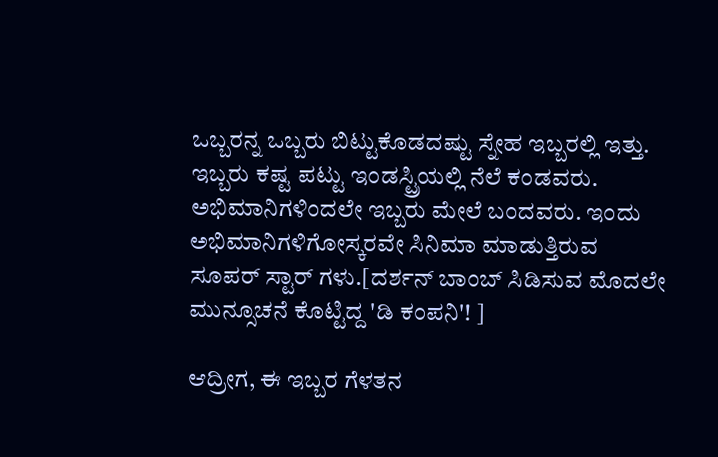ಒಬ್ಬರನ್ನ ಒಬ್ಬರು ಬಿಟ್ಟುಕೊಡದಷ್ಟು ಸ್ನೇಹ ಇಬ್ಬರಲ್ಲಿ ಇತ್ತು. ಇಬ್ಬರು ಕಷ್ಟ ಪಟ್ಟು ಇಂಡಸ್ಟ್ರಿಯಲ್ಲಿ ನೆಲೆ ಕಂಡವರು. ಅಭಿಮಾನಿಗಳಿಂದಲೇ ಇಬ್ಬರು ಮೇಲೆ ಬಂದವರು. ಇಂದು ಅಭಿಮಾನಿಗಳಿಗೋಸ್ಕರವೇ ಸಿನಿಮಾ ಮಾಡುತ್ತಿರುವ ಸೂಪರ್ ಸ್ಟಾರ್ ಗಳು.[ದರ್ಶನ್ ಬಾಂಬ್ ಸಿಡಿಸುವ ಮೊದಲೇ ಮುನ್ಸೂಚನೆ ಕೊಟ್ಟಿದ್ದ 'ಡಿ ಕಂಪನಿ'! ]

ಆದ್ರೀಗ, ಈ ಇಬ್ಬರ ಗೆಳತನ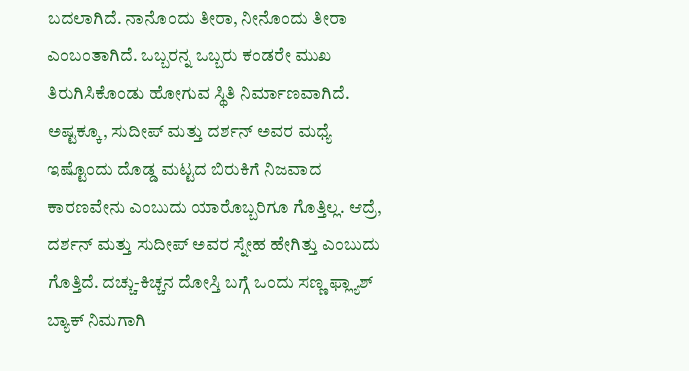ಬದಲಾಗಿದೆ. ನಾನೊಂದು ತೀರಾ, ನೀನೊಂದು ತೀರಾ ಎಂಬಂತಾಗಿದೆ. ಒಬ್ಬರನ್ನ ಒಬ್ಬರು ಕಂಡರೇ ಮುಖ ತಿರುಗಿಸಿಕೊಂಡು ಹೋಗುವ ಸ್ಥಿತಿ ನಿರ್ಮಾಣವಾಗಿದೆ. ಅಷ್ಟಕ್ಕೂ, ಸುದೀಪ್ ಮತ್ತು ದರ್ಶನ್ ಅವರ ಮಧ್ಯೆ ಇಷ್ಟೊಂದು ದೊಡ್ಡ ಮಟ್ಟದ ಬಿರುಕಿಗೆ ನಿಜವಾದ ಕಾರಣವೇನು ಎಂಬುದು ಯಾರೊಬ್ಬರಿಗೂ ಗೊತ್ತಿಲ್ಲ. ಆದ್ರೆ, ದರ್ಶನ್ ಮತ್ತು ಸುದೀಪ್ ಅವರ ಸ್ನೇಹ ಹೇಗಿತ್ತು ಎಂಬುದು ಗೊತ್ತಿದೆ. ದಚ್ಚು-ಕಿಚ್ಚನ ದೋಸ್ತಿ ಬಗ್ಗೆ ಒಂದು ಸಣ್ಣ ಫ್ಲ್ಯಾಶ್ ಬ್ಯಾಕ್ ನಿಮಗಾಗಿ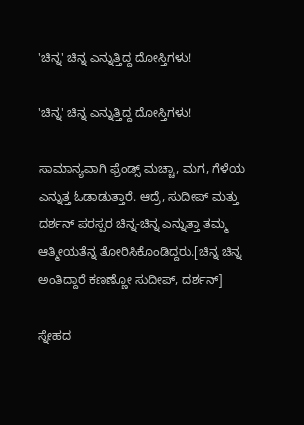'ಚಿನ್ನ' ಚಿನ್ನ ಎನ್ನುತ್ತಿದ್ದ ದೋಸ್ತಿಗಳು!

'ಚಿನ್ನ' ಚಿನ್ನ ಎನ್ನುತ್ತಿದ್ದ ದೋಸ್ತಿಗಳು!

ಸಾಮಾನ್ಯವಾಗಿ ಫ್ರೆಂಡ್ಸ್ ಮಚ್ಚಾ, ಮಗ, ಗೆಳೆಯ ಎನ್ನುತ್ತ ಓಡಾಡುತ್ತಾರೆ. ಆದ್ರೆ, ಸುದೀಪ್ ಮತ್ತು ದರ್ಶನ್ ಪರಸ್ಪರ ಚಿನ್ನ-ಚಿನ್ನ ಎನ್ನುತ್ತಾ ತಮ್ಮ ಆತ್ಮೀಯತೆನ್ನ ತೋರಿಸಿಕೊಂಡಿದ್ದರು.[ಚಿನ್ನ ಚಿನ್ನ ಅಂತಿದ್ದಾರೆ ಕಣಣ್ಣೋ ಸುದೀಪ್, ದರ್ಶನ್]

ಸ್ನೇಹದ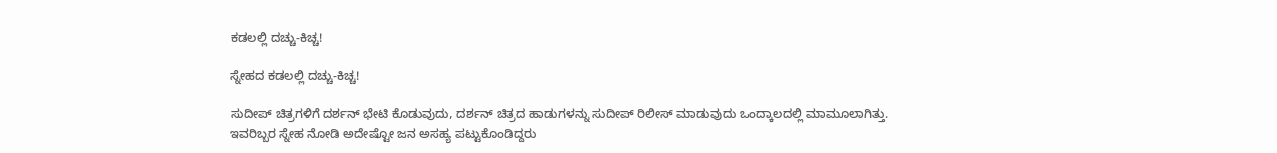ಕಡಲಲ್ಲಿ ದಚ್ಚು-ಕಿಚ್ಚ!

ಸ್ನೇಹದ ಕಡಲಲ್ಲಿ ದಚ್ಚು-ಕಿಚ್ಚ!

ಸುದೀಪ್ ಚಿತ್ರಗಳಿಗೆ ದರ್ಶನ್ ಭೇಟಿ ಕೊಡುವುದು, ದರ್ಶನ್ ಚಿತ್ರದ ಹಾಡುಗಳನ್ನು ಸುದೀಪ್ ರಿಲೀಸ್ ಮಾಡುವುದು ಒಂದ್ಕಾಲದಲ್ಲಿ ಮಾಮೂಲಾಗಿತ್ತು. ಇವರಿಬ್ಬರ ಸ್ನೇಹ ನೋಡಿ ಅದೇಷ್ಟೋ ಜನ ಅಸಹ್ಯ ಪಟ್ಟುಕೊಂಡಿದ್ದರು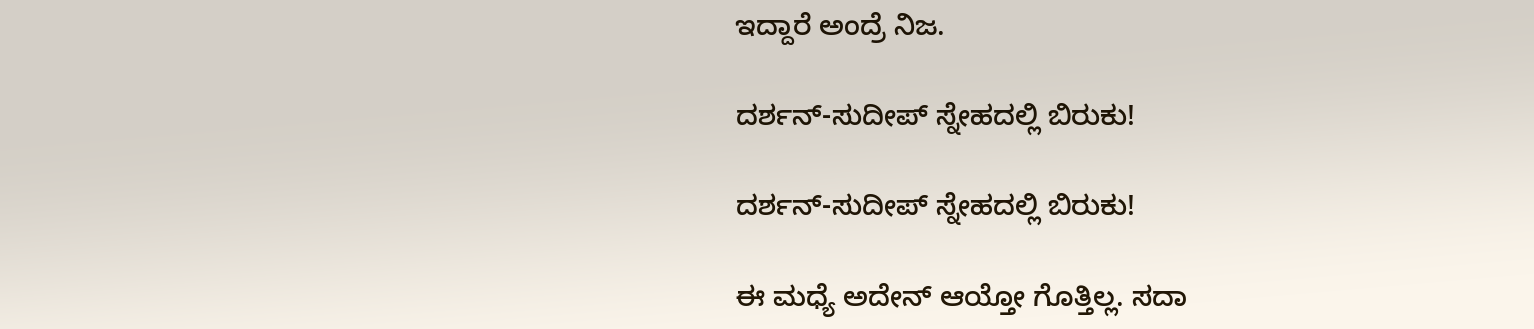ಇದ್ದಾರೆ ಅಂದ್ರೆ ನಿಜ.

ದರ್ಶನ್-ಸುದೀಪ್ ಸ್ನೇಹದಲ್ಲಿ ಬಿರುಕು!

ದರ್ಶನ್-ಸುದೀಪ್ ಸ್ನೇಹದಲ್ಲಿ ಬಿರುಕು!

ಈ ಮಧ್ಯೆ ಅದೇನ್ ಆಯ್ತೋ ಗೊತ್ತಿಲ್ಲ. ಸದಾ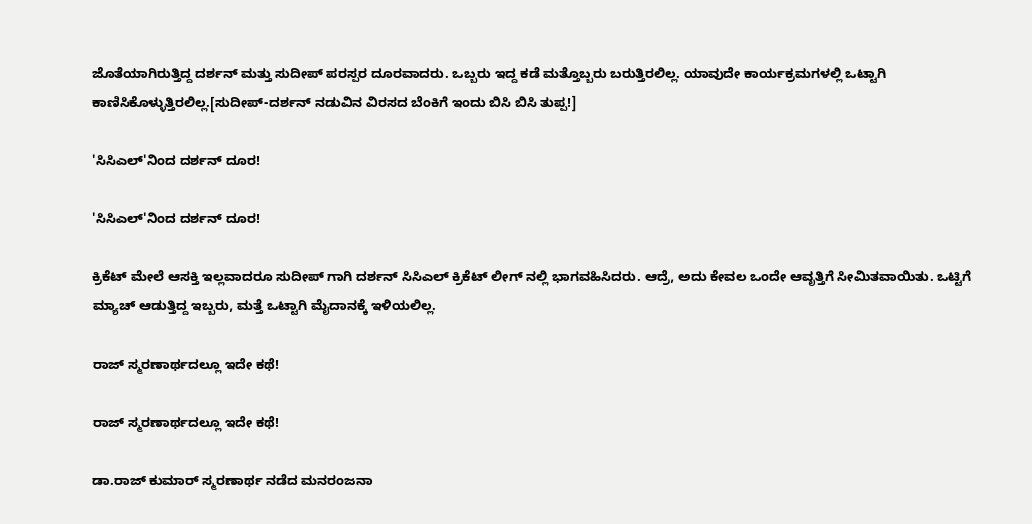ಜೊತೆಯಾಗಿರುತ್ತಿದ್ದ ದರ್ಶನ್ ಮತ್ತು ಸುದೀಪ್ ಪರಸ್ಪರ ದೂರವಾದರು. ಒಬ್ಬರು ಇದ್ದ ಕಡೆ ಮತ್ತೊಬ್ಬರು ಬರುತ್ತಿರಲಿಲ್ಲ. ಯಾವುದೇ ಕಾರ್ಯಕ್ರಮಗಳಲ್ಲಿ ಒಟ್ಟಾಗಿ ಕಾಣಿಸಿಕೊಳ್ಳುತ್ತಿರಲಿಲ್ಲ.[ಸುದೀಪ್-ದರ್ಶನ್ ನಡುವಿನ ವಿರಸದ ಬೆಂಕಿಗೆ ಇಂದು ಬಿಸಿ ಬಿಸಿ ತುಪ್ಪ!]

'ಸಿಸಿಎಲ್'ನಿಂದ ದರ್ಶನ್ ದೂರ!

'ಸಿಸಿಎಲ್'ನಿಂದ ದರ್ಶನ್ ದೂರ!

ಕ್ರಿಕೆಟ್ ಮೇಲೆ ಆಸಕ್ತಿ ಇಲ್ಲವಾದರೂ ಸುದೀಪ್ ಗಾಗಿ ದರ್ಶನ್ ಸಿಸಿಎಲ್ ಕ್ರಿಕೆಟ್ ಲೀಗ್ ನಲ್ಲಿ ಭಾಗವಹಿಸಿದರು. ಆದ್ರೆ, ಅದು ಕೇವಲ ಒಂದೇ ಆವೃತ್ತಿಗೆ ಸೀಮಿತವಾಯಿತು. ಒಟ್ಟಿಗೆ ಮ್ಯಾಚ್ ಆಡುತ್ತಿದ್ದ ಇಬ್ಬರು, ಮತ್ತೆ ಒಟ್ಟಾಗಿ ಮೈದಾನಕ್ಕೆ ಇಳಿಯಲಿಲ್ಲ.

ರಾಜ್ ಸ್ಮರಣಾರ್ಥದಲ್ಲೂ ಇದೇ ಕಥೆ!

ರಾಜ್ ಸ್ಮರಣಾರ್ಥದಲ್ಲೂ ಇದೇ ಕಥೆ!

ಡಾ.ರಾಜ್ ಕುಮಾರ್ ಸ್ಮರಣಾರ್ಥ ನಡೆದ ಮನರಂಜನಾ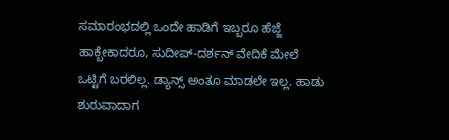ಸಮಾರಂಭದಲ್ಲಿ ಒಂದೇ ಹಾಡಿಗೆ ಇಬ್ಬರೂ ಹೆಜ್ಜೆ ಹಾಕ್ಬೇಕಾದರೂ, ಸುದೀಪ್-ದರ್ಶನ್ ವೇದಿಕೆ ಮೇಲೆ ಒಟ್ಟಿಗೆ ಬರಲಿಲ್ಲ. ಡ್ಯಾನ್ಸ್ ಅಂತೂ ಮಾಡಲೇ ಇಲ್ಲ. ಹಾಡು ಶುರುವಾದಾಗ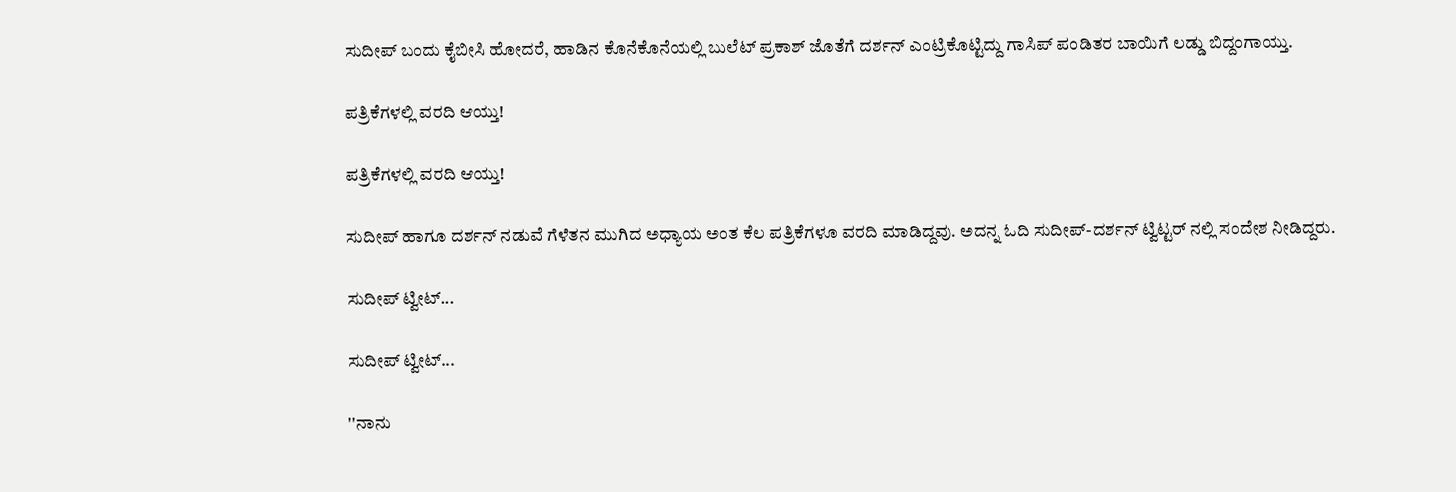ಸುದೀಪ್ ಬಂದು ಕೈಬೀಸಿ ಹೋದರೆ, ಹಾಡಿನ ಕೊನೆಕೊನೆಯಲ್ಲಿ ಬುಲೆಟ್ ಪ್ರಕಾಶ್ ಜೊತೆಗೆ ದರ್ಶನ್ ಎಂಟ್ರಿಕೊಟ್ಟಿದ್ದು ಗಾಸಿಪ್ ಪಂಡಿತರ ಬಾಯಿಗೆ ಲಡ್ಡು ಬಿದ್ದಂಗಾಯ್ತು.

ಪತ್ರಿಕೆಗಳಲ್ಲಿ ವರದಿ ಆಯ್ತು!

ಪತ್ರಿಕೆಗಳಲ್ಲಿ ವರದಿ ಆಯ್ತು!

ಸುದೀಪ್ ಹಾಗೂ ದರ್ಶನ್ ನಡುವೆ ಗೆಳೆತನ ಮುಗಿದ ಅಧ್ಯಾಯ ಅಂತ ಕೆಲ ಪತ್ರಿಕೆಗಳೂ ವರದಿ ಮಾಡಿದ್ದವು. ಅದನ್ನ ಓದಿ ಸುದೀಪ್-ದರ್ಶನ್ ಟ್ವಿಟ್ಟರ್ ನಲ್ಲಿ ಸಂದೇಶ ನೀಡಿದ್ದರು.

ಸುದೀಪ್ ಟ್ವೀಟ್...

ಸುದೀಪ್ ಟ್ವೀಟ್...

''ನಾನು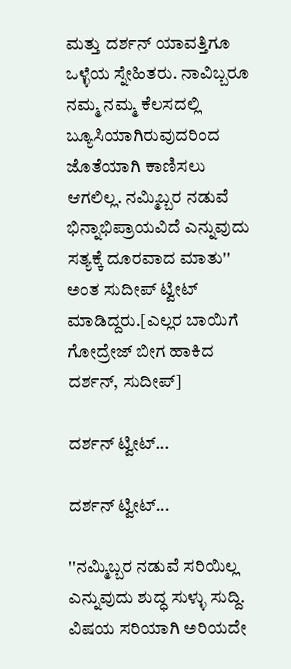ಮತ್ತು ದರ್ಶನ್ ಯಾವತ್ತಿಗೂ ಒಳ್ಳೆಯ ಸ್ನೇಹಿತರು. ನಾವಿಬ್ಬರೂ ನಮ್ಮ ನಮ್ಮ ಕೆಲಸದಲ್ಲಿ ಬ್ಯೂಸಿಯಾಗಿರುವುದರಿಂದ ಜೊತೆಯಾಗಿ ಕಾಣಿಸಲು ಆಗಲಿಲ್ಲ. ನಮ್ಮಿಬ್ಬರ ನಡುವೆ ಭಿನ್ನಾಭಿಪ್ರಾಯವಿದೆ ಎನ್ನುವುದು ಸತ್ಯಕ್ಕೆ ದೂರವಾದ ಮಾತು'' ಅಂತ ಸುದೀಪ್ ಟ್ವೀಟ್ ಮಾಡಿದ್ದರು.[ಎಲ್ಲರ ಬಾಯಿಗೆ ಗೋದ್ರೇಜ್ ಬೀಗ ಹಾಕಿದ ದರ್ಶನ್, ಸುದೀಪ್]

ದರ್ಶನ್ ಟ್ವೀಟ್...

ದರ್ಶನ್ ಟ್ವೀಟ್...

''ನಮ್ಮಿಬ್ಬರ ನಡುವೆ ಸರಿಯಿಲ್ಲ ಎನ್ನುವುದು ಶುದ್ಧ ಸುಳ್ಳು ಸುದ್ದಿ. ವಿಷಯ ಸರಿಯಾಗಿ ಅರಿಯದೇ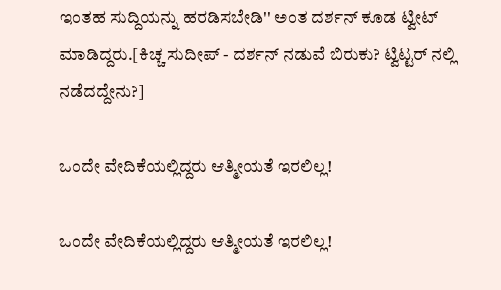ಇಂತಹ ಸುದ್ದಿಯನ್ನು ಹರಡಿಸಬೇಡಿ'' ಅಂತ ದರ್ಶನ್ ಕೂಡ ಟ್ವೀಟ್ ಮಾಡಿದ್ದರು.[ಕಿಚ್ಚ ಸುದೀಪ್ - ದರ್ಶನ್ ನಡುವೆ ಬಿರುಕು? ಟ್ವಿಟ್ಟರ್ ನಲ್ಲಿ ನಡೆದದ್ದೇನು?]

ಒಂದೇ ವೇದಿಕೆಯಲ್ಲಿದ್ದರು ಆತ್ಮೀಯತೆ ಇರಲಿಲ್ಲ!

ಒಂದೇ ವೇದಿಕೆಯಲ್ಲಿದ್ದರು ಆತ್ಮೀಯತೆ ಇರಲಿಲ್ಲ!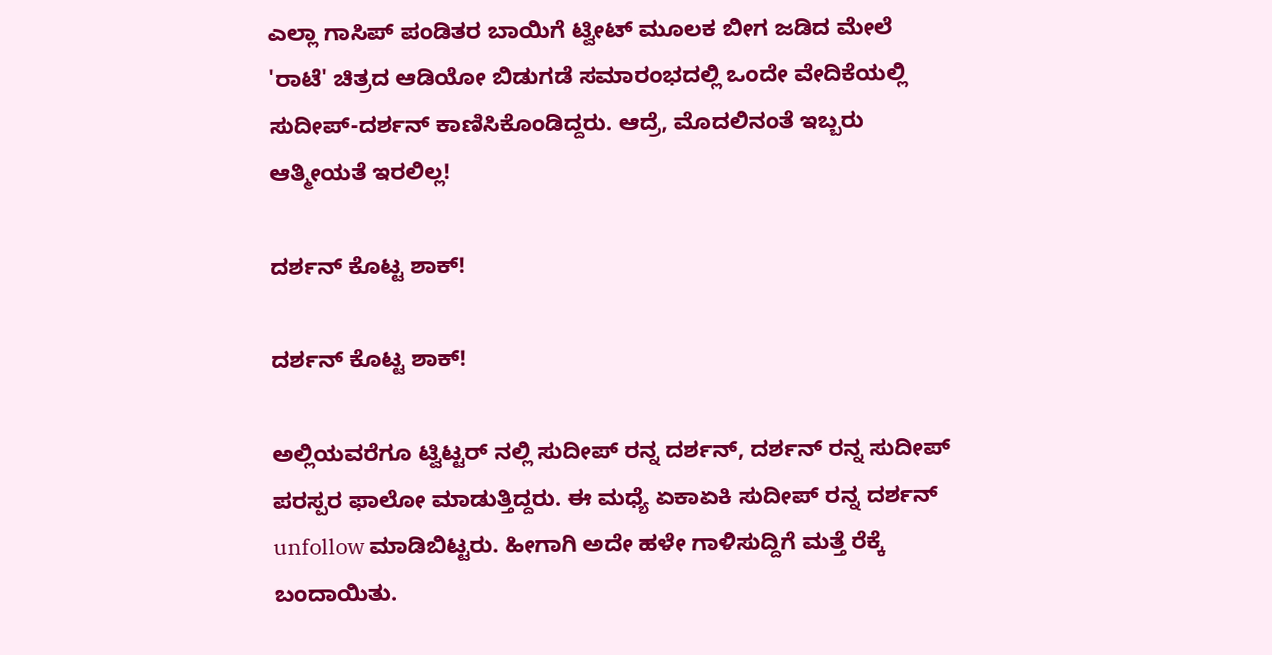ಎಲ್ಲಾ ಗಾಸಿಪ್ ಪಂಡಿತರ ಬಾಯಿಗೆ ಟ್ವೀಟ್ ಮೂಲಕ ಬೀಗ ಜಡಿದ ಮೇಲೆ 'ರಾಟೆ' ಚಿತ್ರದ ಆಡಿಯೋ ಬಿಡುಗಡೆ ಸಮಾರಂಭದಲ್ಲಿ ಒಂದೇ ವೇದಿಕೆಯಲ್ಲಿ ಸುದೀಪ್-ದರ್ಶನ್ ಕಾಣಿಸಿಕೊಂಡಿದ್ದರು. ಆದ್ರೆ, ಮೊದಲಿನಂತೆ ಇಬ್ಬರು ಆತ್ಮೀಯತೆ ಇರಲಿಲ್ಲ!

ದರ್ಶನ್ ಕೊಟ್ಟ ಶಾಕ್!

ದರ್ಶನ್ ಕೊಟ್ಟ ಶಾಕ್!

ಅಲ್ಲಿಯವರೆಗೂ ಟ್ವಿಟ್ಟರ್ ನಲ್ಲಿ ಸುದೀಪ್ ರನ್ನ ದರ್ಶನ್, ದರ್ಶನ್ ರನ್ನ ಸುದೀಪ್ ಪರಸ್ಪರ ಫಾಲೋ ಮಾಡುತ್ತಿದ್ದರು. ಈ ಮಧ್ಯೆ ಏಕಾಏಕಿ ಸುದೀಪ್ ರನ್ನ ದರ್ಶನ್ unfollow ಮಾಡಿಬಿಟ್ಟರು. ಹೀಗಾಗಿ ಅದೇ ಹಳೇ ಗಾಳಿಸುದ್ದಿಗೆ ಮತ್ತೆ ರೆಕ್ಕೆ ಬಂದಾಯಿತು.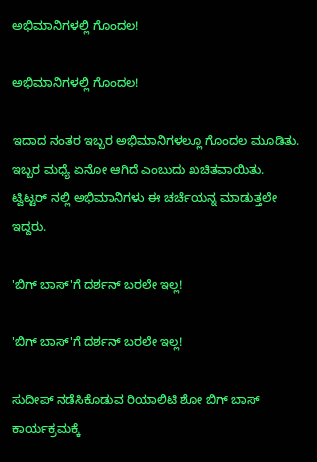ಅಭಿಮಾನಿಗಳಲ್ಲಿ ಗೊಂದಲ!

ಅಭಿಮಾನಿಗಳಲ್ಲಿ ಗೊಂದಲ!

ಇದಾದ ನಂತರ ಇಬ್ಬರ ಅಭಿಮಾನಿಗಳಲ್ಲೂ ಗೊಂದಲ ಮೂಡಿತು. ಇಬ್ಬರ ಮಧ್ಯೆ ಏನೋ ಆಗಿದೆ ಎಂಬುದು ಖಚಿತವಾಯಿತು. ಟ್ವಿಟ್ಟರ್ ನಲ್ಲಿ ಅಭಿಮಾನಿಗಳು ಈ ಚರ್ಚೆಯನ್ನ ಮಾಡುತ್ತಲೇ ಇದ್ದರು.

'ಬಿಗ್ ಬಾಸ್'ಗೆ ದರ್ಶನ್ ಬರಲೇ ಇಲ್ಲ!

'ಬಿಗ್ ಬಾಸ್'ಗೆ ದರ್ಶನ್ ಬರಲೇ ಇಲ್ಲ!

ಸುದೀಪ್ ನಡೆಸಿಕೊಡುವ ರಿಯಾಲಿಟಿ ಶೋ ಬಿಗ್ ಬಾಸ್ ಕಾರ್ಯಕ್ರಮಕ್ಕೆ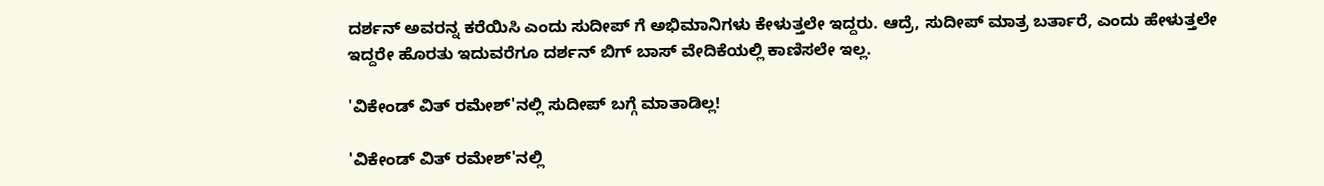ದರ್ಶನ್ ಅವರನ್ನ ಕರೆಯಿಸಿ ಎಂದು ಸುದೀಪ್ ಗೆ ಅಭಿಮಾನಿಗಳು ಕೇಳುತ್ತಲೇ ಇದ್ದರು. ಆದ್ರೆ, ಸುದೀಪ್ ಮಾತ್ರ ಬರ್ತಾರೆ, ಎಂದು ಹೇಳುತ್ತಲೇ ಇದ್ದರೇ ಹೊರತು ಇದುವರೆಗೂ ದರ್ಶನ್ ಬಿಗ್ ಬಾಸ್ ವೇದಿಕೆಯಲ್ಲಿ ಕಾಣಿಸಲೇ ಇಲ್ಲ.

'ವಿಕೇಂಡ್ ವಿತ್ ರಮೇಶ್'ನಲ್ಲಿ ಸುದೀಪ್ ಬಗ್ಗೆ ಮಾತಾಡಿಲ್ಲ!

'ವಿಕೇಂಡ್ ವಿತ್ ರಮೇಶ್'ನಲ್ಲಿ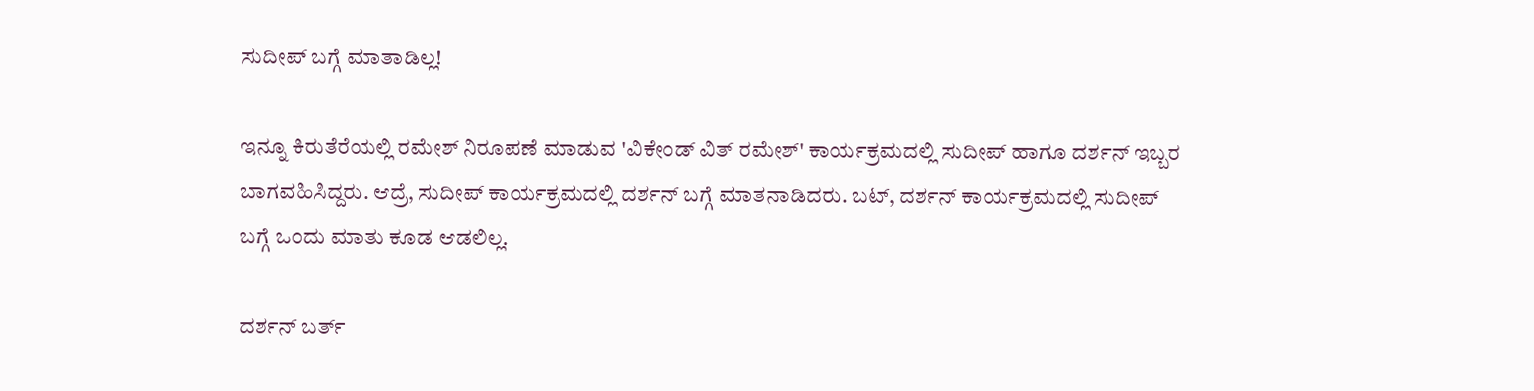ಸುದೀಪ್ ಬಗ್ಗೆ ಮಾತಾಡಿಲ್ಲ!

ಇನ್ನೂ ಕಿರುತೆರೆಯಲ್ಲಿ ರಮೇಶ್ ನಿರೂಪಣೆ ಮಾಡುವ 'ವಿಕೇಂಡ್ ವಿತ್ ರಮೇಶ್' ಕಾರ್ಯಕ್ರಮದಲ್ಲಿ ಸುದೀಪ್ ಹಾಗೂ ದರ್ಶನ್ ಇಬ್ಬರ ಬಾಗವಹಿಸಿದ್ದರು. ಆದ್ರೆ, ಸುದೀಪ್ ಕಾರ್ಯಕ್ರಮದಲ್ಲಿ ದರ್ಶನ್ ಬಗ್ಗೆ ಮಾತನಾಡಿದರು. ಬಟ್, ದರ್ಶನ್ ಕಾರ್ಯಕ್ರಮದಲ್ಲಿ ಸುದೀಪ್ ಬಗ್ಗೆ ಒಂದು ಮಾತು ಕೂಡ ಆಡಲಿಲ್ಲ.

ದರ್ಶನ್ ಬರ್ತ್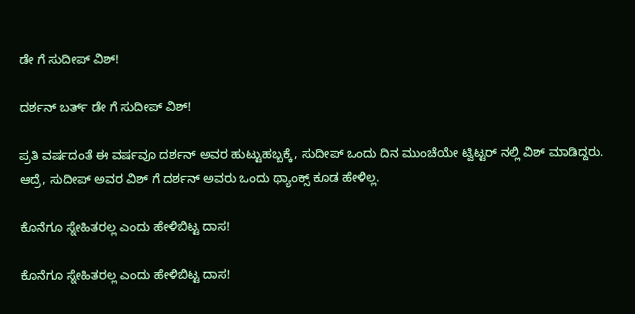ಡೇ ಗೆ ಸುದೀಪ್ ವಿಶ್!

ದರ್ಶನ್ ಬರ್ತ್ ಡೇ ಗೆ ಸುದೀಪ್ ವಿಶ್!

ಪ್ರತಿ ವರ್ಷದಂತೆ ಈ ವರ್ಷವೂ ದರ್ಶನ್ ಅವರ ಹುಟ್ಟುಹಬ್ಬಕ್ಕೆ, ಸುದೀಪ್ ಒಂದು ದಿನ ಮುಂಚೆಯೇ ಟ್ವಿಟ್ಟರ್ ನಲ್ಲಿ ವಿಶ್ ಮಾಡಿದ್ದರು. ಆದ್ರೆ, ಸುದೀಪ್ ಅವರ ವಿಶ್ ಗೆ ದರ್ಶನ್ ಅವರು ಒಂದು ಥ್ಯಾಂಕ್ಸ್ ಕೂಡ ಹೇಳಿಲ್ಲ.

ಕೊನೆಗೂ ಸ್ನೇಹಿತರಲ್ಲ ಎಂದು ಹೇಳಿಬಿಟ್ಟ ದಾಸ!

ಕೊನೆಗೂ ಸ್ನೇಹಿತರಲ್ಲ ಎಂದು ಹೇಳಿಬಿಟ್ಟ ದಾಸ!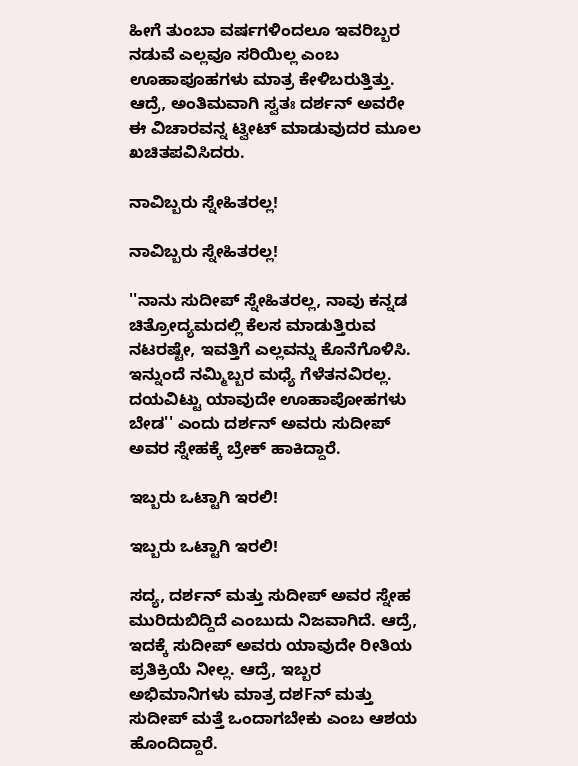ಹೀಗೆ ತುಂಬಾ ವರ್ಷಗಳಿಂದಲೂ ಇವರಿಬ್ಬರ ನಡುವೆ ಎಲ್ಲವೂ ಸರಿಯಿಲ್ಲ ಎಂಬ ಊಹಾಪೂಹಗಳು ಮಾತ್ರ ಕೇಳಿಬರುತ್ತಿತ್ತು. ಆದ್ರೆ, ಅಂತಿಮವಾಗಿ ಸ್ವತಃ ದರ್ಶನ್ ಅವರೇ ಈ ವಿಚಾರವನ್ನ ಟ್ವೀಟ್ ಮಾಡುವುದರ ಮೂಲ ಖಚಿತಪವಿಸಿದರು.

ನಾವಿಬ್ಬರು ಸ್ನೇಹಿತರಲ್ಲ!

ನಾವಿಬ್ಬರು ಸ್ನೇಹಿತರಲ್ಲ!

''ನಾನು ಸುದೀಪ್ ಸ್ನೇಹಿತರಲ್ಲ, ನಾವು ಕನ್ನಡ ಚಿತ್ರೋದ್ಯಮದಲ್ಲಿ ಕೆಲಸ ಮಾಡುತ್ತಿರುವ ನಟರಷ್ಟೇ, ಇವತ್ತಿಗೆ ಎಲ್ಲವನ್ನು ಕೊನೆಗೊಳಿಸಿ. ಇನ್ನುಂದೆ ನಮ್ಮಿಬ್ಬರ ಮಧ್ಯೆ ಗೆಳೆತನವಿರಲ್ಲ. ದಯವಿಟ್ಟು ಯಾವುದೇ ಊಹಾಪೋಹಗಳು ಬೇಡ'' ಎಂದು ದರ್ಶನ್ ಅವರು ಸುದೀಪ್ ಅವರ ಸ್ನೇಹಕ್ಕೆ ಬ್ರೇಕ್ ಹಾಕಿದ್ದಾರೆ.

ಇಬ್ಬರು ಒಟ್ಟಾಗಿ ಇರಲಿ!

ಇಬ್ಬರು ಒಟ್ಟಾಗಿ ಇರಲಿ!

ಸದ್ಯ, ದರ್ಶನ್ ಮತ್ತು ಸುದೀಪ್ ಅವರ ಸ್ನೇಹ ಮುರಿದುಬಿದ್ದಿದೆ ಎಂಬುದು ನಿಜವಾಗಿದೆ. ಆದ್ರೆ, ಇದಕ್ಕೆ ಸುದೀಪ್ ಅವರು ಯಾವುದೇ ರೀತಿಯ ಪ್ರತಿಕ್ರಿಯೆ ನೀಲ್ಲ. ಆದ್ರೆ, ಇಬ್ಬರ ಅಭಿಮಾನಿಗಳು ಮಾತ್ರ ದಶFನ್ ಮತ್ತು ಸುದೀಪ್ ಮತ್ತೆ ಒಂದಾಗಬೇಕು ಎಂಬ ಆಶಯ ಹೊಂದಿದ್ದಾರೆ.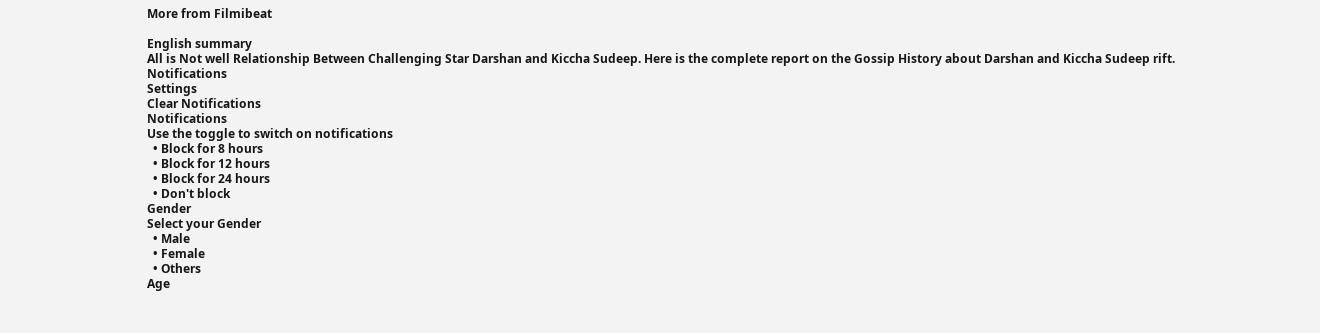More from Filmibeat

English summary
All is Not well Relationship Between Challenging Star Darshan and Kiccha Sudeep. Here is the complete report on the Gossip History about Darshan and Kiccha Sudeep rift.
Notifications
Settings
Clear Notifications
Notifications
Use the toggle to switch on notifications
  • Block for 8 hours
  • Block for 12 hours
  • Block for 24 hours
  • Don't block
Gender
Select your Gender
  • Male
  • Female
  • Others
Age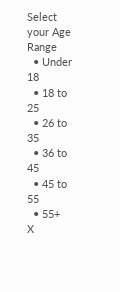Select your Age Range
  • Under 18
  • 18 to 25
  • 26 to 35
  • 36 to 45
  • 45 to 55
  • 55+
X